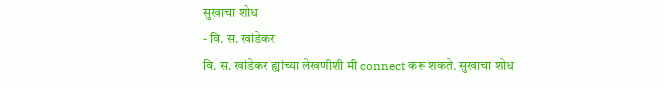सुखाचा शोध
- वि. स. खांडेकर
वि. स. खांडेकर ह्यांच्या लेखणीशी मी connect करू शकते. सुखाचा शोध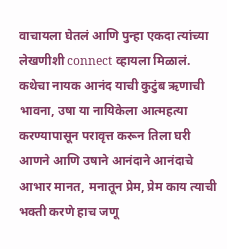वाचायला घेतलं आणि पुन्हा एकदा त्यांच्या लेखणीशी connect व्हायला मिळालं. कथेचा नायक आनंद याची कुटुंब ऋणाची भावना, उषा या नायिकेला आत्महत्या करण्यापासून परावृत्त करून तिला घरी आणने आणि उषाने आनंदाने आनंदाचे आभार मानत, मनातून प्रेम, प्रेम काय त्याची भक्ती करणे हाच जणू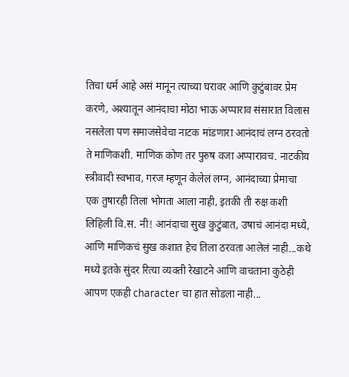तिचा धर्म आहे असं मानून त्याच्या घरावर आणि कुटुंबावर प्रेम करणे, अश्यातून आनंदाचा मोठा भाऊ अप्पाराव संसारात विलास नसलेला पण समाजसेवेचा नाटक मांडणारा आनंदाचं लग्न ठरवतो ते माणिकशी. माणिक कोण तर पुरुष वजा अप्पारावच. नाटकीय स्त्रीवादी स्वभाव, गरज म्हणून केलेलं लग्न, आनंदाच्या प्रेमाचा एक तुषारही तिला भोगता आला नाही, इतकी ती रुक्ष कशी लिहिली वि.स. नी! आनंदाचा सुख कुटुंबात, उषाचं आनंदा मध्ये, आणि माणिकचं सुख कशात हेच तिला ठरवता आलेलं नाही...कथे मध्ये इतके सुंदर रित्या व्यक्ती रेखाटने आणि वाचताना कुठेही आपण एकही character चा हात सोडला नाही...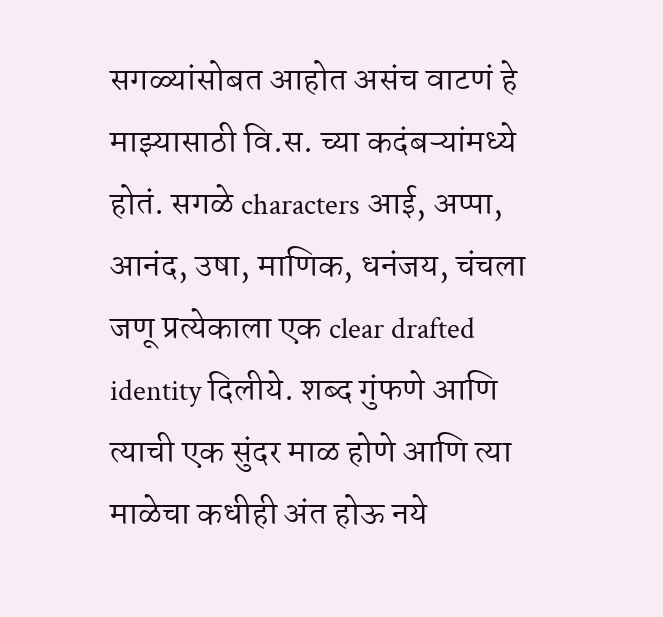सगळ्यांसोबत आहोत असंच वाटणं हे माझ्यासाठी वि.स. च्या कदंबऱ्यांमध्ये होतं. सगळे characters आई, अप्पा, आनंद, उषा, माणिक, धनंजय, चंचला जणू प्रत्येकाला एक clear drafted identity दिलीये. शब्द गुंफणे आणि त्याची एक सुंदर माळ होणे आणि त्या माळेचा कधीही अंत होऊ नये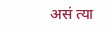असं त्या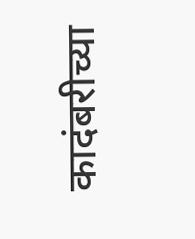कादंबरीच्या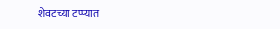शेवटच्या टप्प्यात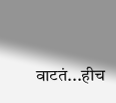वाटतं...हीच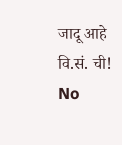जादू आहे वि.सं. ची!
No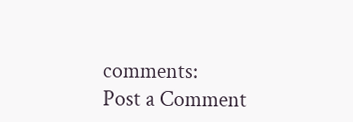comments:
Post a Comment